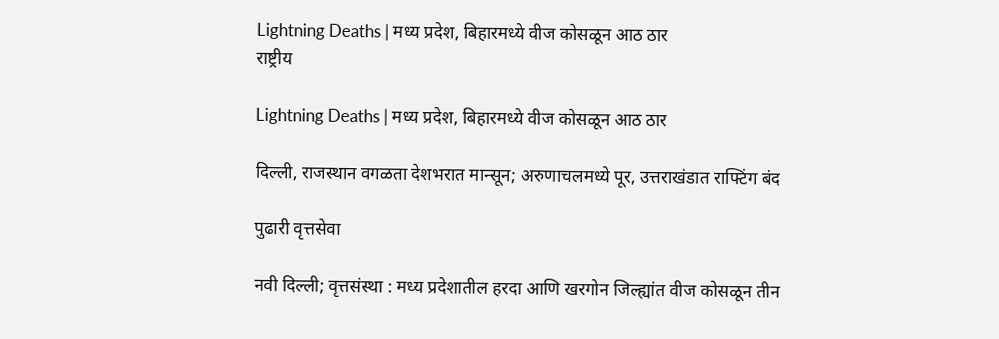Lightning Deaths | मध्य प्रदेश, बिहारमध्ये वीज कोसळून आठ ठार
राष्ट्रीय

Lightning Deaths | मध्य प्रदेश, बिहारमध्ये वीज कोसळून आठ ठार

दिल्ली, राजस्थान वगळता देशभरात मान्सून; अरुणाचलमध्ये पूर, उत्तराखंडात राफ्टिंग बंद

पुढारी वृत्तसेवा

नवी दिल्ली; वृत्तसंस्था : मध्य प्रदेशातील हरदा आणि खरगोन जिल्ह्यांत वीज कोसळून तीन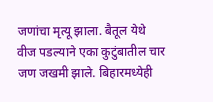जणांचा मृत्यू झाला. बैतूल येथे वीज पडल्याने एका कुटुंबातील चार जण जखमी झाले. बिहारमध्येही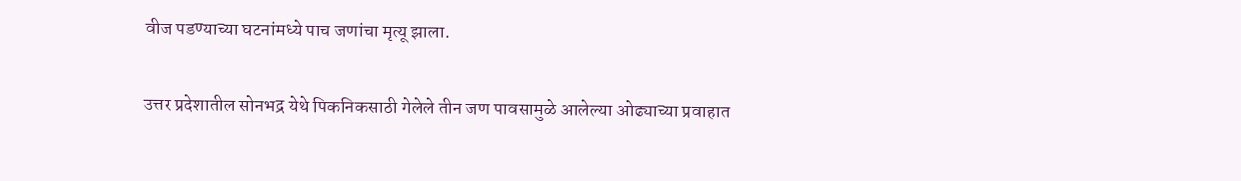वीज पडण्याच्या घटनांमध्ये पाच जणांचा मृत्यू झाला.

उत्तर प्रदेशातील सोनभद्र येथे पिकनिकसाठी गेलेले तीन जण पावसामुळे आलेल्या ओढ्याच्या प्रवाहात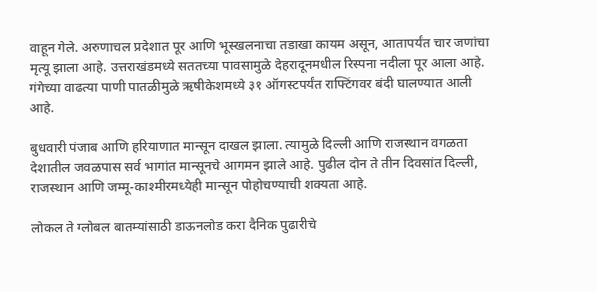वाहून गेले. अरुणाचल प्रदेशात पूर आणि भूस्खलनाचा तडाखा कायम असून, आतापर्यंत चार जणांचा मृत्यू झाला आहे. उत्तराखंडमध्ये सततच्या पावसामुळे देहरादूनमधील रिस्पना नदीला पूर आला आहे. गंगेच्या वाढत्या पाणी पातळीमुळे ऋषीकेशमध्ये ३१ ऑगस्टपर्यंत राफ्टिंगवर बंदी घालण्यात आली आहे.

बुधवारी पंजाब आणि हरियाणात मान्सून दाखल झाला. त्यामुळे दिल्ली आणि राजस्थान वगळता देशातील जवळपास सर्व भागांत मान्सूनचे आगमन झाले आहे. पुढील दोन ते तीन दिवसांत दिल्ली, राजस्थान आणि जम्मू-काश्मीरमध्येही मान्सून पोहोचण्याची शक्यता आहे.

लोकल ते ग्लोबल बातम्यांसाठी डाऊनलोड करा दैनिक पुढारीचे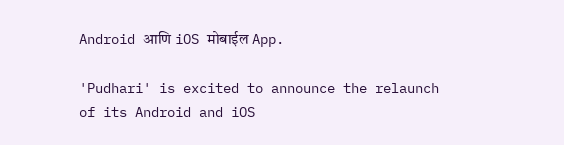Android आणि iOS मोबाईल App.

'Pudhari' is excited to announce the relaunch of its Android and iOS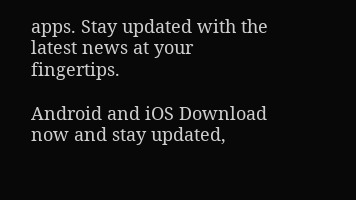apps. Stay updated with the latest news at your fingertips.

Android and iOS Download now and stay updated,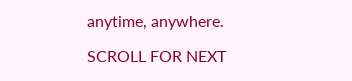anytime, anywhere.

SCROLL FOR NEXT